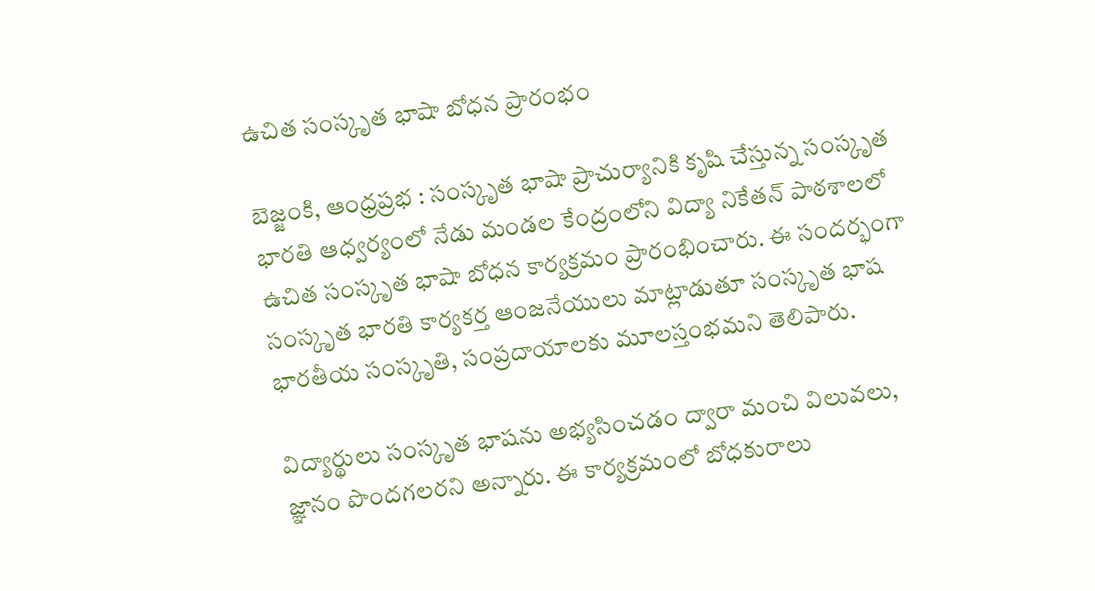ఉచిత సంస్కృత భాషా బోధన ప్రారంభం

బెజ్జంకి, ఆంధ్రప్రభ : సంస్కృత భాషా ప్రాచుర్యానికి కృషి చేస్తున్న సంస్కృత భారతి ఆధ్వర్యంలో నేడు మండల కేంద్రంలోని విద్యా నికేతన్ పాఠశాలలో ఉచిత సంస్కృత భాషా బోధన కార్యక్రమం ప్రారంభించారు. ఈ సందర్భంగా సంస్కృత భారతి కార్యకర్త ఆంజనేయులు మాట్లాడుతూ సంస్కృత భాష భారతీయ సంస్కృతి, సంప్రదాయాలకు మూలస్తంభమని తెలిపారు.

విద్యార్థులు సంస్కృత భాషను అభ్యసించడం ద్వారా మంచి విలువలు, జ్ఞానం పొందగలరని అన్నారు. ఈ కార్యక్రమంలో బోధకురాలు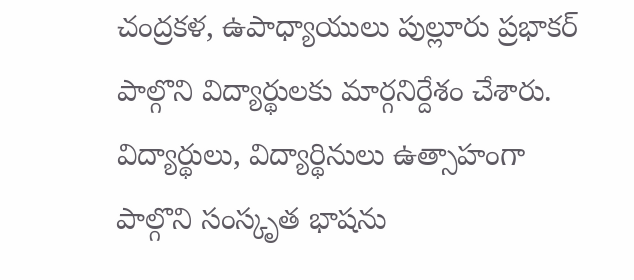చంద్రకళ, ఉపాధ్యాయులు పుల్లూరు ప్రభాకర్ పాల్గొని విద్యార్థులకు మార్గనిర్దేశం చేశారు. విద్యార్థులు, విద్యార్థినులు ఉత్సాహంగా పాల్గొని సంస్కృత భాషను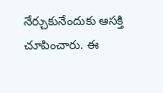నేర్చుకునేందుకు ఆసక్తి చూపించారు. ఈ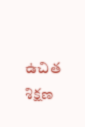ఉచిత శిక్షణ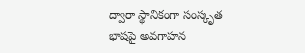ద్వారా స్థానికంగా సంస్కృత భాషపై అవగాహన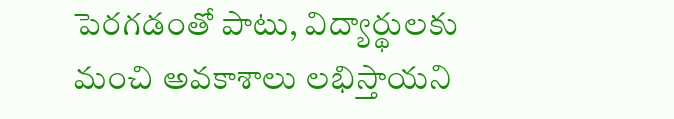పెరగడంతో పాటు, విద్యార్థులకు మంచి అవకాశాలు లభిస్తాయని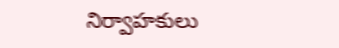నిర్వాహకులు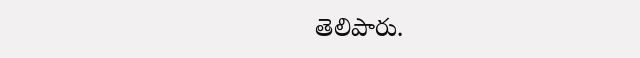తెలిపారు.